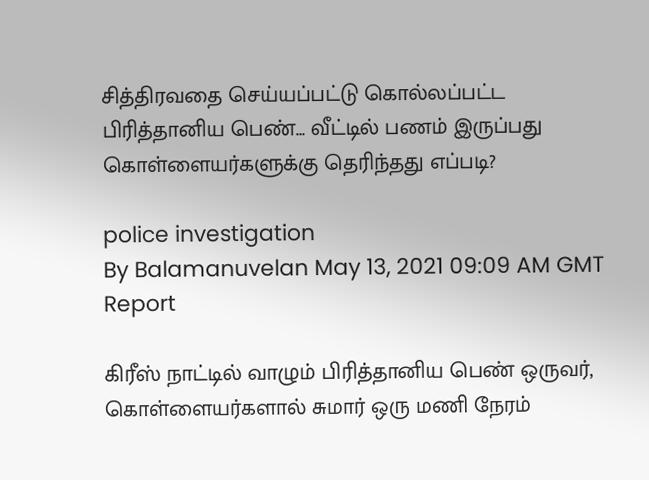சித்திரவதை செய்யப்பட்டு கொல்லப்பட்ட பிரித்தானிய பெண்... வீட்டில் பணம் இருப்பது கொள்ளையர்களுக்கு தெரிந்தது எப்படி?

police investigation
By Balamanuvelan May 13, 2021 09:09 AM GMT
Report

கிரீஸ் நாட்டில் வாழும் பிரித்தானிய பெண் ஒருவர், கொள்ளையர்களால் சுமார் ஒரு மணி நேரம்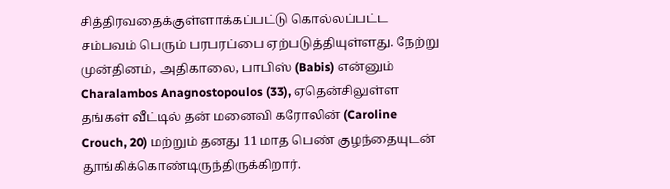சித்திரவதைக்குள்ளாக்கப்பட்டு கொல்லப்பட்ட சம்பவம் பெரும் பரபரப்பை ஏற்படுத்தியுள்ளது. நேற்று முன்தினம், அதிகாலை, பாபிஸ் (Babis) என்னும் Charalambos Anagnostopoulos (33), ஏதென்சிலுள்ள தங்கள் வீட்டில் தன் மனைவி கரோலின் (Caroline Crouch, 20) மற்றும் தனது 11 மாத பெண் குழந்தையுடன் தூங்கிக்கொண்டிருந்திருக்கிறார்.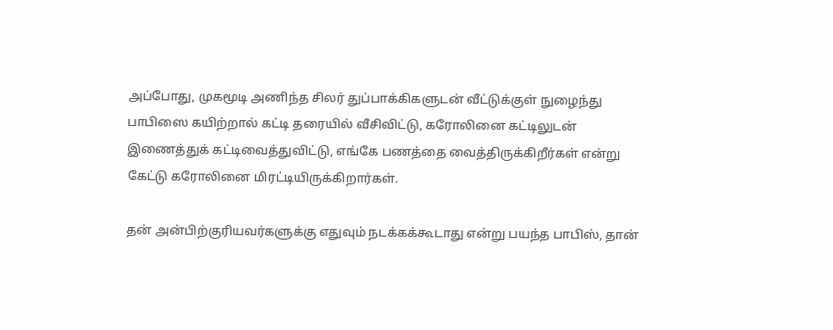அப்போது, முகமூடி அணிந்த சிலர் துப்பாக்கிகளுடன் வீட்டுக்குள் நுழைந்து பாபிஸை கயிற்றால் கட்டி தரையில் வீசிவிட்டு, கரோலினை கட்டிலுடன் இணைத்துக் கட்டிவைத்துவிட்டு, எங்கே பணத்தை வைத்திருக்கிறீர்கள் என்று கேட்டு கரோலினை மிரட்டியிருக்கிறார்கள்.

தன் அன்பிற்குரியவர்களுக்கு எதுவும் நடக்கக்கூடாது என்று பயந்த பாபிஸ், தான்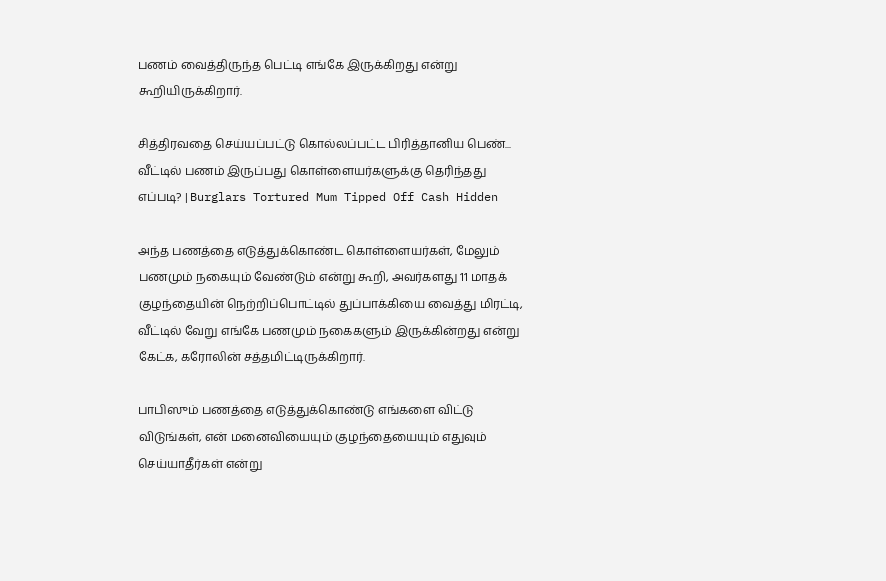பணம் வைத்திருந்த பெட்டி எங்கே இருக்கிறது என்று கூறியிருக்கிறார்.

சித்திரவதை செய்யப்பட்டு கொல்லப்பட்ட பிரித்தானிய பெண்... வீட்டில் பணம் இருப்பது கொள்ளையர்களுக்கு தெரிந்தது எப்படி? | Burglars Tortured Mum Tipped Off Cash Hidden

அந்த பணத்தை எடுத்துக்கொண்ட கொள்ளையர்கள், மேலும் பணமும் நகையும் வேண்டும் என்று கூறி, அவர்களது 11 மாதக் குழந்தையின் நெற்றிப்பொட்டில் துப்பாக்கியை வைத்து மிரட்டி, வீட்டில் வேறு எங்கே பணமும் நகைகளும் இருக்கின்றது என்று கேட்க, கரோலின் சத்தமிட்டிருக்கிறார்.

பாபிஸும் பணத்தை எடுத்துக்கொண்டு எங்களை விட்டு விடுங்கள், என் மனைவியையும் குழந்தையையும் எதுவும் செய்யாதீர்கள் என்று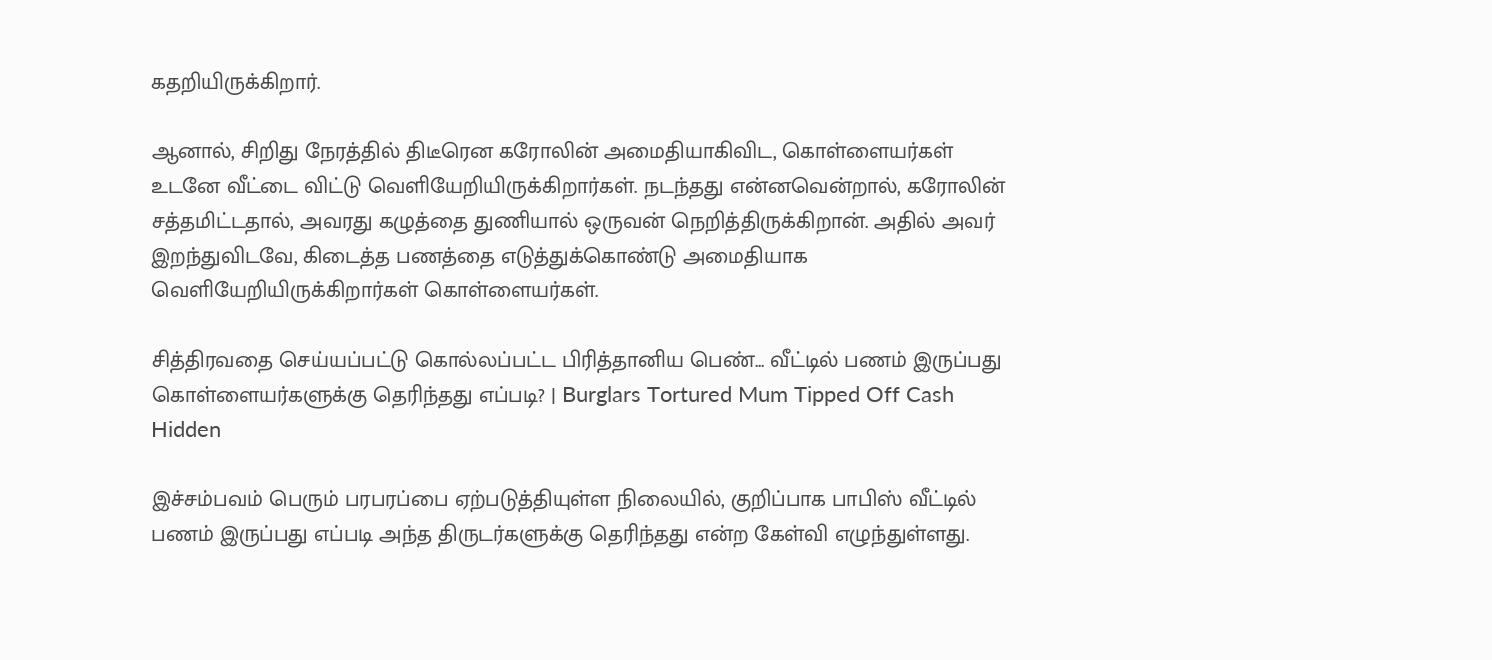கதறியிருக்கிறார்.

ஆனால், சிறிது நேரத்தில் திடீரென கரோலின் அமைதியாகிவிட, கொள்ளையர்கள் உடனே வீட்டை விட்டு வெளியேறியிருக்கிறார்கள். நடந்தது என்னவென்றால், கரோலின் சத்தமிட்டதால், அவரது கழுத்தை துணியால் ஒருவன் நெறித்திருக்கிறான். அதில் அவர் இறந்துவிடவே, கிடைத்த பணத்தை எடுத்துக்கொண்டு அமைதியாக வெளியேறியிருக்கிறார்கள் கொள்ளையர்கள்.

சித்திரவதை செய்யப்பட்டு கொல்லப்பட்ட பிரித்தானிய பெண்... வீட்டில் பணம் இருப்பது கொள்ளையர்களுக்கு தெரிந்தது எப்படி? | Burglars Tortured Mum Tipped Off Cash Hidden

இச்சம்பவம் பெரும் பரபரப்பை ஏற்படுத்தியுள்ள நிலையில், குறிப்பாக பாபிஸ் வீட்டில் பணம் இருப்பது எப்படி அந்த திருடர்களுக்கு தெரிந்தது என்ற கேள்வி எழுந்துள்ளது.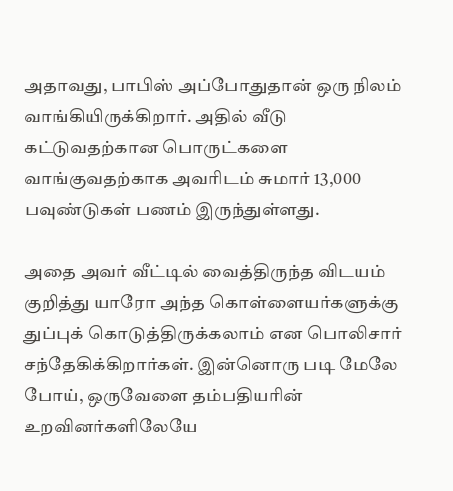அதாவது, பாபிஸ் அப்போதுதான் ஒரு நிலம் வாங்கியிருக்கிறார். அதில் வீடு கட்டுவதற்கான பொருட்களை வாங்குவதற்காக அவரிடம் சுமார் 13,000 பவுண்டுகள் பணம் இருந்துள்ளது.

அதை அவர் வீட்டில் வைத்திருந்த விடயம் குறித்து யாரோ அந்த கொள்ளையர்களுக்கு துப்புக் கொடுத்திருக்கலாம் என பொலிசார் சந்தேகிக்கிறார்கள். இன்னொரு படி மேலே போய், ஒருவேளை தம்பதியரின் உறவினர்களிலேயே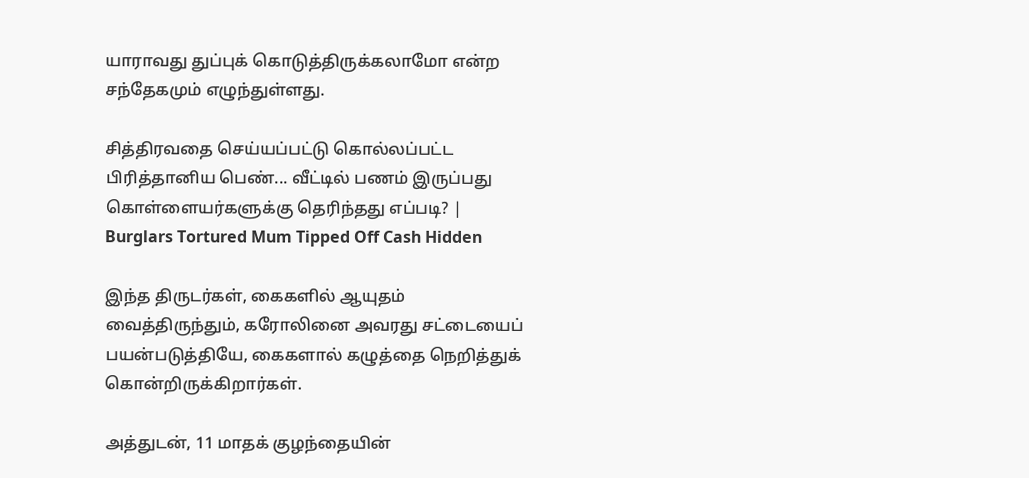யாராவது துப்புக் கொடுத்திருக்கலாமோ என்ற சந்தேகமும் எழுந்துள்ளது.

சித்திரவதை செய்யப்பட்டு கொல்லப்பட்ட பிரித்தானிய பெண்... வீட்டில் பணம் இருப்பது கொள்ளையர்களுக்கு தெரிந்தது எப்படி? | Burglars Tortured Mum Tipped Off Cash Hidden

இந்த திருடர்கள், கைகளில் ஆயுதம் வைத்திருந்தும், கரோலினை அவரது சட்டையைப் பயன்படுத்தியே, கைகளால் கழுத்தை நெறித்துக் கொன்றிருக்கிறார்கள்.

அத்துடன், 11 மாதக் குழந்தையின்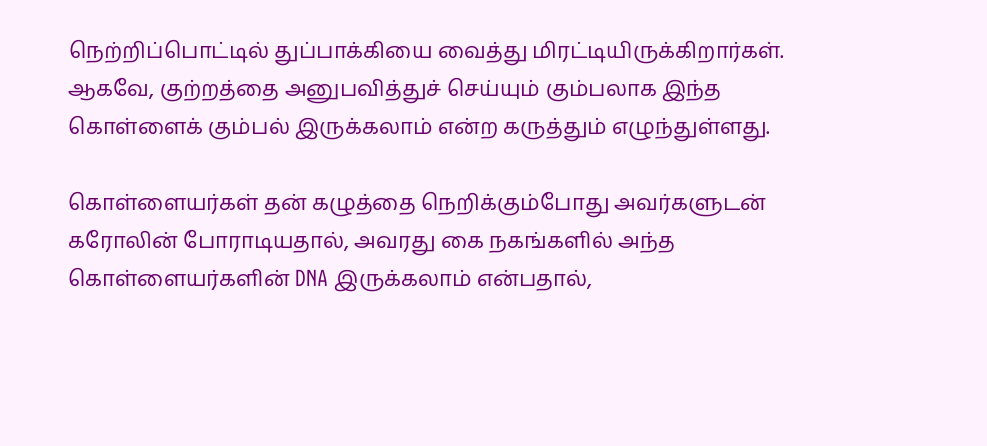நெற்றிப்பொட்டில் துப்பாக்கியை வைத்து மிரட்டியிருக்கிறார்கள். ஆகவே, குற்றத்தை அனுபவித்துச் செய்யும் கும்பலாக இந்த கொள்ளைக் கும்பல் இருக்கலாம் என்ற கருத்தும் எழுந்துள்ளது.

கொள்ளையர்கள் தன் கழுத்தை நெறிக்கும்போது அவர்களுடன் கரோலின் போராடியதால், அவரது கை நகங்களில் அந்த கொள்ளையர்களின் DNA இருக்கலாம் என்பதால்,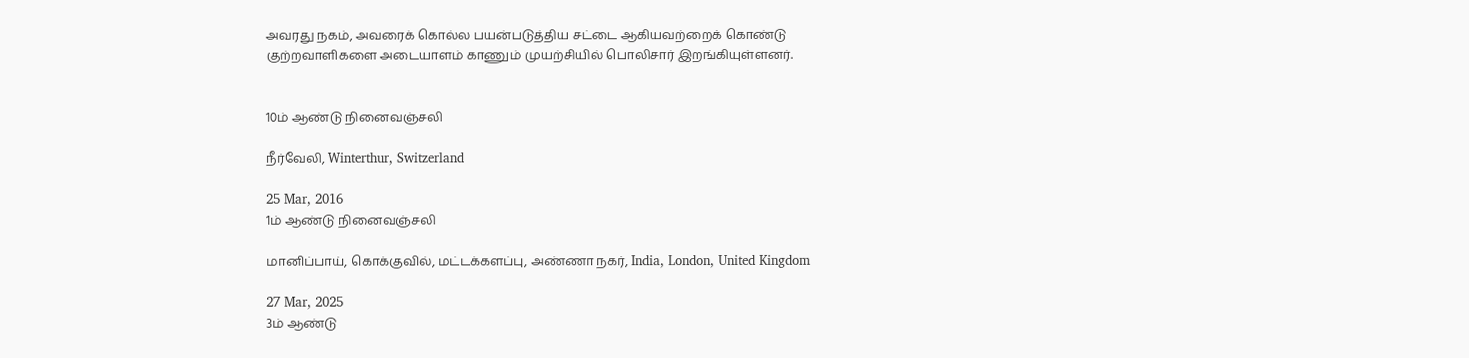அவரது நகம், அவரைக் கொல்ல பயன்படுத்திய சட்டை ஆகியவற்றைக் கொண்டு குற்றவாளிகளை அடையாளம் காணும் முயற்சியில் பொலிசார் இறங்கியுள்ளனர்.


10ம் ஆண்டு நினைவஞ்சலி

நீர்வேலி, Winterthur, Switzerland

25 Mar, 2016
1ம் ஆண்டு நினைவஞ்சலி

மானிப்பாய், கொக்குவில், மட்டக்களப்பு, அண்ணா நகர், India, London, United Kingdom

27 Mar, 2025
3ம் ஆண்டு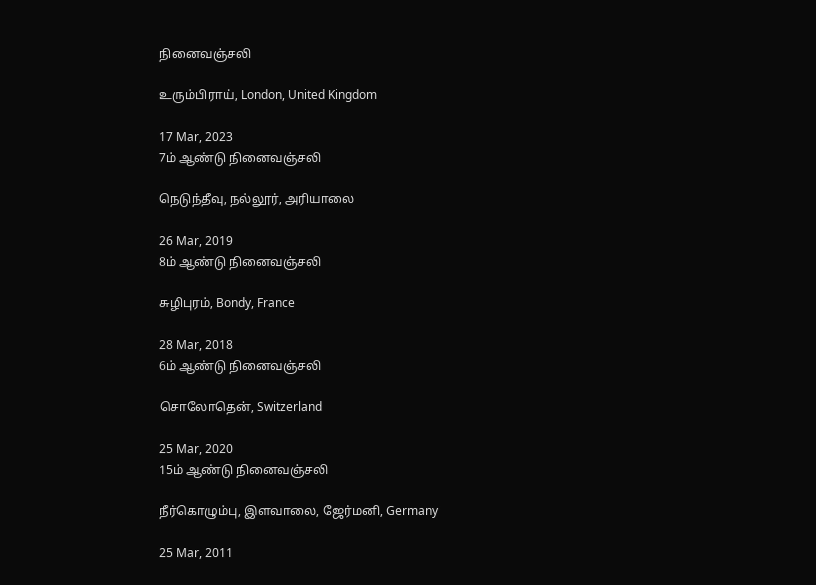நினைவஞ்சலி

உரும்பிராய், London, United Kingdom

17 Mar, 2023
7ம் ஆண்டு நினைவஞ்சலி

நெடுந்தீவு, நல்லூர், அரியாலை

26 Mar, 2019
8ம் ஆண்டு நினைவஞ்சலி

சுழிபுரம், Bondy, France

28 Mar, 2018
6ம் ஆண்டு நினைவஞ்சலி

சொலோதென், Switzerland

25 Mar, 2020
15ம் ஆண்டு நினைவஞ்சலி

நீர்கொழும்பு, இளவாலை, ஜேர்மனி, Germany

25 Mar, 2011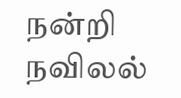நன்றி நவிலல்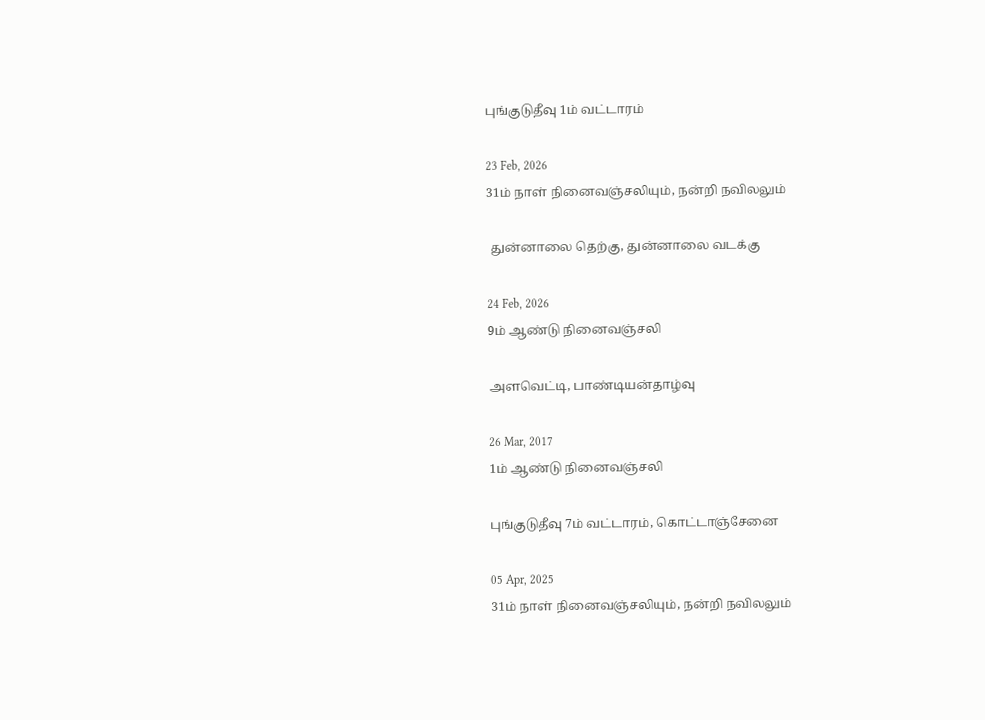புங்குடுதீவு 1ம் வட்டாரம்

23 Feb, 2026
31ம் நாள் நினைவஞ்சலியும், நன்றி நவிலலும்

 துன்னாலை தெற்கு, துன்னாலை வடக்கு

24 Feb, 2026
9ம் ஆண்டு நினைவஞ்சலி

அளவெட்டி, பாண்டியன்தாழ்வு

26 Mar, 2017
1ம் ஆண்டு நினைவஞ்சலி

புங்குடுதீவு 7ம் வட்டாரம், கொட்டாஞ்சேனை

05 Apr, 2025
31ம் நாள் நினைவஞ்சலியும், நன்றி நவிலலும்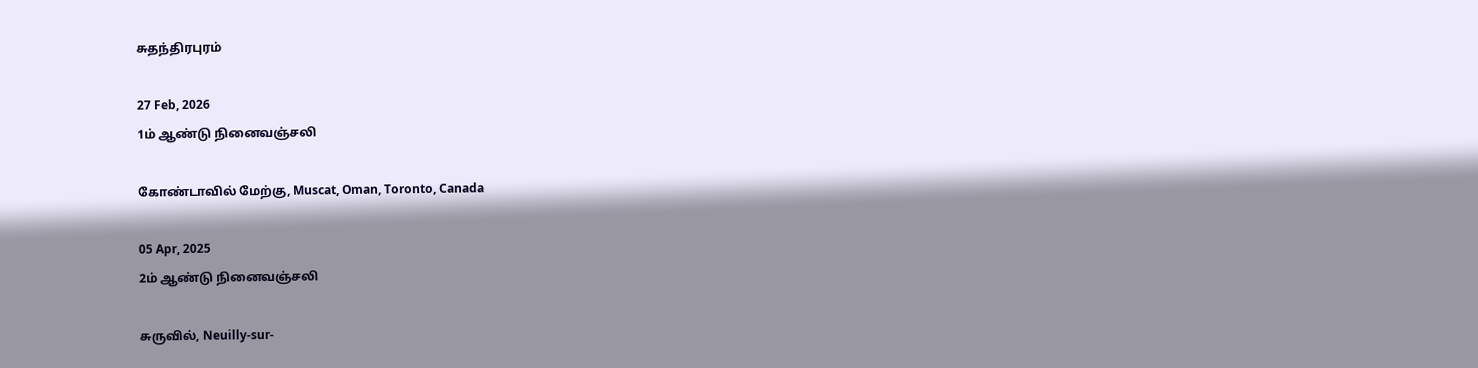சுதந்திரபுரம்

27 Feb, 2026
1ம் ஆண்டு நினைவஞ்சலி

கோண்டாவில் மேற்கு, Muscat, Oman, Toronto, Canada

05 Apr, 2025
2ம் ஆண்டு நினைவஞ்சலி

சுருவில், Neuilly-sur-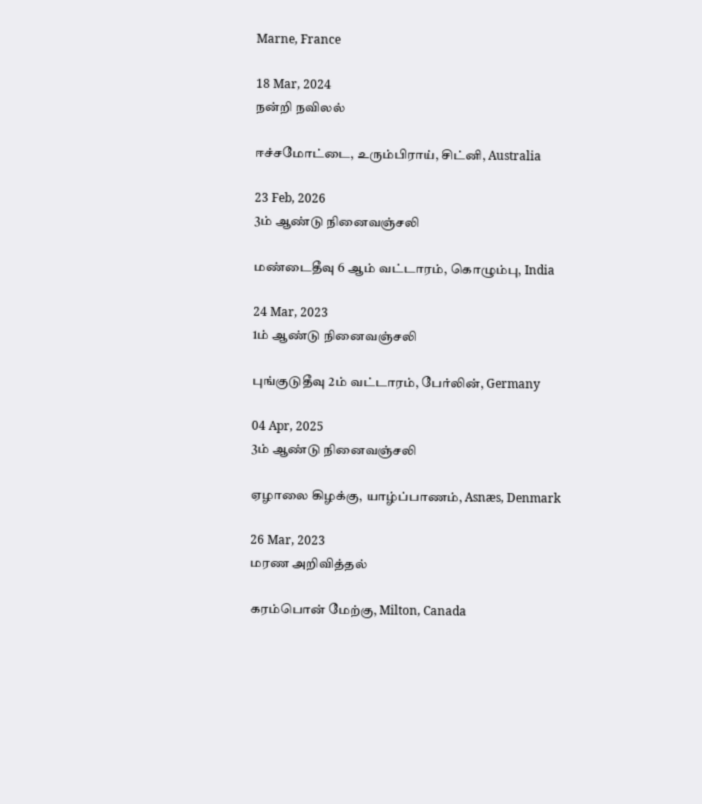Marne, France

18 Mar, 2024
நன்றி நவிலல்

ஈச்சமோட்டை, உரும்பிராய், சிட்னி, Australia

23 Feb, 2026
3ம் ஆண்டு நினைவஞ்சலி

மண்டைதீவு 6 ஆம் வட்டாரம், கொழும்பு, India

24 Mar, 2023
1ம் ஆண்டு நினைவஞ்சலி

புங்குடுதீவு 2ம் வட்டாரம், பேர்லின், Germany

04 Apr, 2025
3ம் ஆண்டு நினைவஞ்சலி

ஏழாலை கிழக்கு, யாழ்ப்பாணம், Asnæs, Denmark

26 Mar, 2023
மரண அறிவித்தல்

கரம்பொன் மேற்கு, Milton, Canada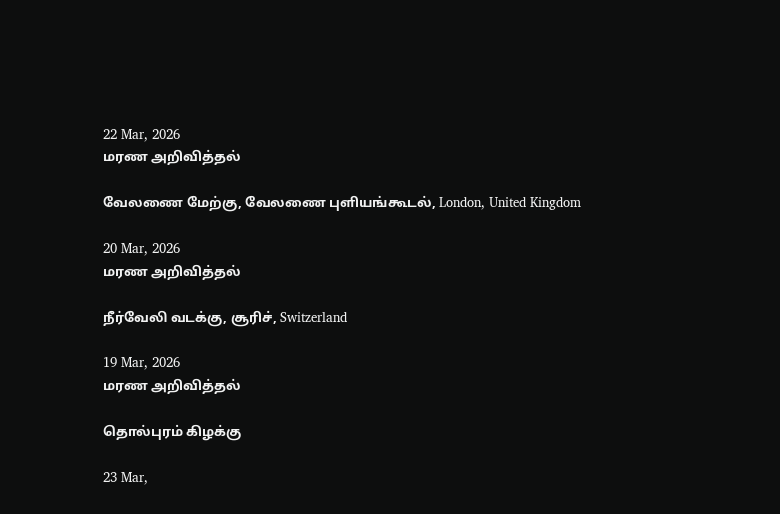22 Mar, 2026
மரண அறிவித்தல்

வேலணை மேற்கு, வேலணை புளியங்கூடல், London, United Kingdom

20 Mar, 2026
மரண அறிவித்தல்

நீர்வேலி வடக்கு, சூரிச், Switzerland

19 Mar, 2026
மரண அறிவித்தல்

தொல்புரம் கிழக்கு

23 Mar,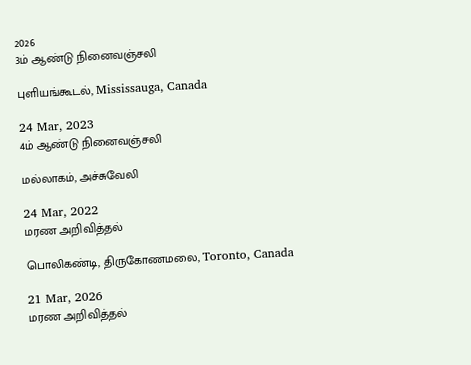2026
3ம் ஆண்டு நினைவஞ்சலி

புளியங்கூடல், Mississauga, Canada

24 Mar, 2023
4ம் ஆண்டு நினைவஞ்சலி

மல்லாகம், அச்சுவேலி

24 Mar, 2022
மரண அறிவித்தல்

பொலிகண்டி, திருகோணமலை, Toronto, Canada

21 Mar, 2026
மரண அறிவித்தல்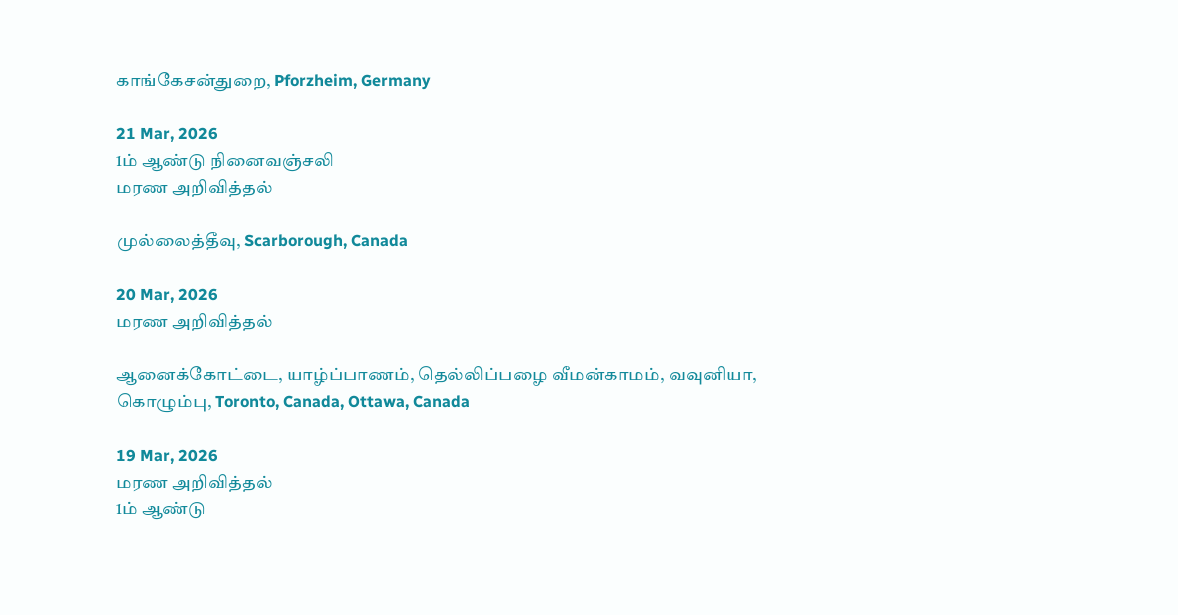காங்கேசன்துறை, Pforzheim, Germany

21 Mar, 2026
1ம் ஆண்டு நினைவஞ்சலி
மரண அறிவித்தல்

முல்லைத்தீவு, Scarborough, Canada

20 Mar, 2026
மரண அறிவித்தல்

ஆனைக்கோட்டை, யாழ்ப்பாணம், தெல்லிப்பழை வீமன்காமம், வவுனியா, கொழும்பு, Toronto, Canada, Ottawa, Canada

19 Mar, 2026
மரண அறிவித்தல்
1ம் ஆண்டு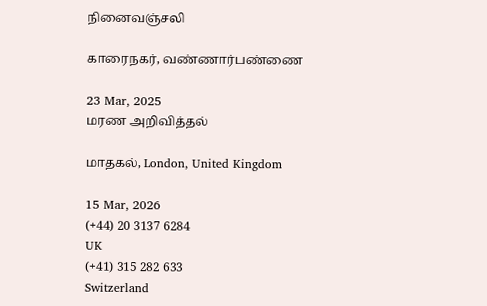நினைவஞ்சலி

காரைநகர், வண்ணார்பண்ணை

23 Mar, 2025
மரண அறிவித்தல்

மாதகல், London, United Kingdom

15 Mar, 2026
(+44) 20 3137 6284
UK
(+41) 315 282 633
Switzerland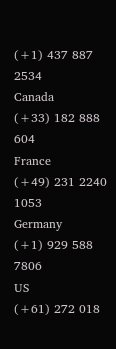(+1) 437 887 2534
Canada
(+33) 182 888 604
France
(+49) 231 2240 1053
Germany
(+1) 929 588 7806
US
(+61) 272 018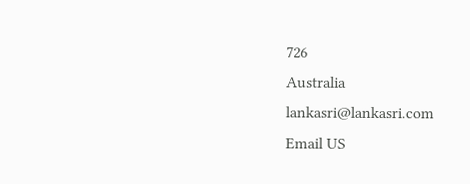726
Australia
lankasri@lankasri.com
Email US